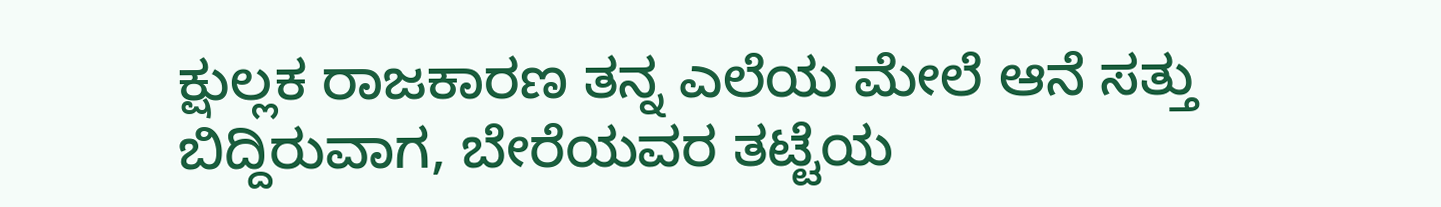ಕ್ಷುಲ್ಲಕ ರಾಜಕಾರಣ ತನ್ನ ಎಲೆಯ ಮೇಲೆ ಆನೆ ಸತ್ತು ಬಿದ್ದಿರುವಾಗ, ಬೇರೆಯವರ ತಟ್ಟೆಯ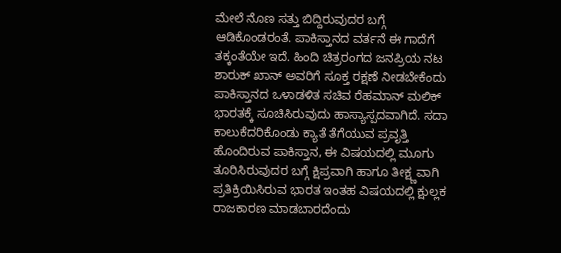ಮೇಲೆ ನೊಣ ಸತ್ತು ಬಿದ್ದಿರುವುದರ ಬಗ್ಗೆ ಆಡಿಕೊಂಡರಂತೆ. ಪಾಕಿಸ್ತಾನದ ವರ್ತನೆ ಈ ಗಾದೆಗೆ ತಕ್ಕಂತೆಯೇ ಇದೆ. ಹಿಂದಿ ಚಿತ್ರರಂಗದ ಜನಪ್ರಿಯ ನಟ ಶಾರುಕ್ ಖಾನ್ ಅವರಿಗೆ ಸೂಕ್ತ ರಕ್ಷಣೆ ನೀಡಬೇಕೆಂದು ಪಾಕಿಸ್ತಾನದ ಒಳಾಡಳಿತ ಸಚಿವ ರೆಹಮಾನ್ ಮಲಿಕ್ ಭಾರತಕ್ಕೆ ಸೂಚಿಸಿರುವುದು ಹಾಸ್ಯಾಸ್ಪದವಾಗಿದೆ. ಸದಾ ಕಾಲುಕೆದರಿಕೊಂಡು ಕ್ಯಾತೆ ತೆಗೆಯುವ ಪ್ರವೃತ್ತಿ ಹೊಂದಿರುವ ಪಾಕಿಸ್ತಾನ, ಈ ವಿಷಯದಲ್ಲಿ ಮೂಗು ತೂರಿಸಿರುವುದರ ಬಗ್ಗೆ ಕ್ಷಿಪ್ರವಾಗಿ ಹಾಗೂ ತೀಕ್ಷ್ಣವಾಗಿ ಪ್ರತಿಕ್ರಿಯಿಸಿರುವ ಭಾರತ ಇಂತಹ ವಿಷಯದಲ್ಲಿ ಕ್ಷುಲ್ಲಕ ರಾಜಕಾರಣ ಮಾಡಬಾರದೆಂದು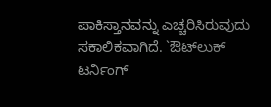ಪಾಕಿಸ್ತಾನವನ್ನು ಎಚ್ಚರಿಸಿರುವುದು ಸಕಾಲಿಕವಾಗಿದೆ. `ಔಟ್‌ಲುಕ್ ಟರ್ನಿಂಗ್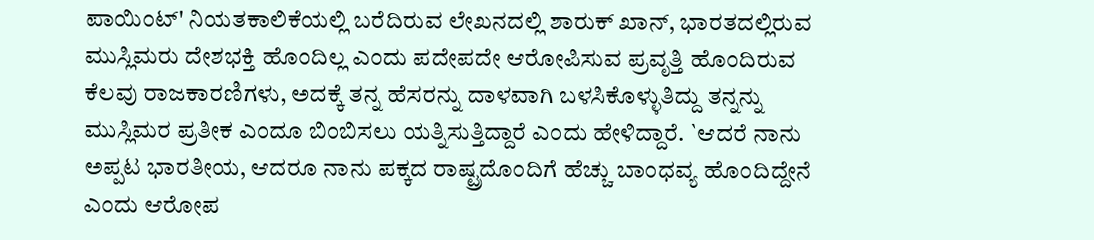ಪಾಯಿಂಟ್' ನಿಯತಕಾಲಿಕೆಯಲ್ಲಿ ಬರೆದಿರುವ ಲೇಖನದಲ್ಲಿ ಶಾರುಕ್ ಖಾನ್, ಭಾರತದಲ್ಲಿರುವ ಮುಸ್ಲಿಮರು ದೇಶಭಕ್ತಿ ಹೊಂದಿಲ್ಲ ಎಂದು ಪದೇಪದೇ ಆರೋಪಿಸುವ ಪ್ರವೃತ್ತಿ ಹೊಂದಿರುವ ಕೆಲವು ರಾಜಕಾರಣಿಗಳು, ಅದಕ್ಕೆ ತನ್ನ ಹೆಸರನ್ನು ದಾಳವಾಗಿ ಬಳಸಿಕೊಳ್ಳುತಿದ್ದು ತನ್ನನ್ನು ಮುಸ್ಲಿಮರ ಪ್ರತೀಕ ಎಂದೂ ಬಿಂಬಿಸಲು ಯತ್ನಿಸುತ್ತಿದ್ದಾರೆ ಎಂದು ಹೇಳಿದ್ದಾರೆ. `ಆದರೆ ನಾನು ಅಪ್ಪಟ ಭಾರತೀಯ, ಆದರೂ ನಾನು ಪಕ್ಕದ ರಾಷ್ಟ್ರದೊಂದಿಗೆ ಹೆಚ್ಚು ಬಾಂಧವ್ಯ ಹೊಂದಿದ್ದೇನೆ ಎಂದು ಆರೋಪ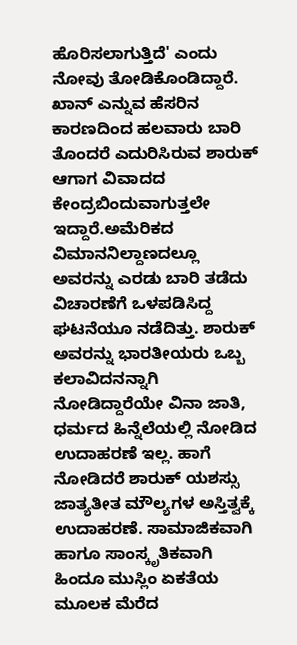ಹೊರಿಸಲಾಗುತ್ತಿದೆ' ಎಂದು ನೋವು ತೋಡಿಕೊಂಡಿದ್ದಾರೆ. ಖಾನ್ ಎನ್ನುವ ಹೆಸರಿನ ಕಾರಣದಿಂದ ಹಲವಾರು ಬಾರಿ ತೊಂದರೆ ಎದುರಿಸಿರುವ ಶಾರುಕ್ ಆಗಾಗ ವಿವಾದದ ಕೇಂದ್ರಬಿಂದುವಾಗುತ್ತಲೇ ಇದ್ದಾರೆ.ಅಮೆರಿಕದ ವಿಮಾನನಿಲ್ದಾಣದಲ್ಲೂ ಅವರನ್ನು ಎರಡು ಬಾರಿ ತಡೆದು ವಿಚಾರಣೆಗೆ ಒಳಪಡಿಸಿದ್ದ ಘಟನೆಯೂ ನಡೆದಿತ್ತು. ಶಾರುಕ್ ಅವರನ್ನು ಭಾರತೀಯರು ಒಬ್ಬ ಕಲಾವಿದನನ್ನಾಗಿ ನೋಡಿದ್ದಾರೆಯೇ ವಿನಾ ಜಾತಿ, ಧರ್ಮದ ಹಿನ್ನೆಲೆಯಲ್ಲಿ ನೋಡಿದ ಉದಾಹರಣೆ ಇಲ್ಲ. ಹಾಗೆ ನೋಡಿದರೆ ಶಾರುಕ್ ಯಶಸ್ಸು ಜಾತ್ಯತೀತ ಮೌಲ್ಯಗಳ ಅಸ್ತಿತ್ವಕ್ಕೆ ಉದಾಹರಣೆ. ಸಾಮಾಜಿಕವಾಗಿ ಹಾಗೂ ಸಾಂಸ್ಕೃತಿಕವಾಗಿ ಹಿಂದೂ ಮುಸ್ಲಿಂ ಏಕತೆಯ ಮೂಲಕ ಮೆರೆದ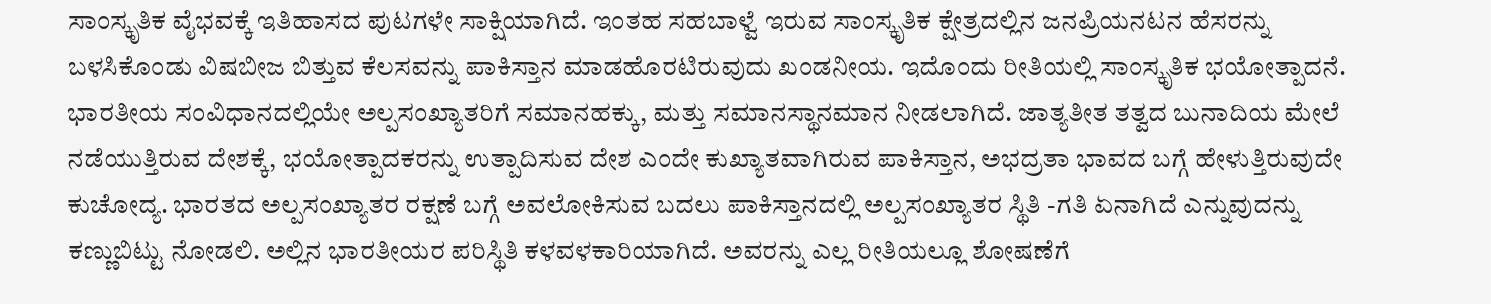ಸಾಂಸ್ಕೃತಿಕ ವೈಭವಕ್ಕೆ ಇತಿಹಾಸದ ಪುಟಗಳೇ ಸಾಕ್ಷಿಯಾಗಿದೆ. ಇಂತಹ ಸಹಬಾಳ್ವೆ ಇರುವ ಸಾಂಸ್ಕೃತಿಕ ಕ್ಷೇತ್ರದಲ್ಲಿನ ಜನಪ್ರಿಯನಟನ ಹೆಸರನ್ನು ಬಳಸಿಕೊಂಡು ವಿಷಬೀಜ ಬಿತ್ತುವ ಕೆಲಸವನ್ನು ಪಾಕಿಸ್ತಾನ ಮಾಡಹೊರಟಿರುವುದು ಖಂಡನೀಯ. ಇದೊಂದು ರೀತಿಯಲ್ಲಿ ಸಾಂಸ್ಕೃತಿಕ ಭಯೋತ್ಪಾದನೆ. ಭಾರತೀಯ ಸಂವಿಧಾನದಲ್ಲಿಯೇ ಅಲ್ಪಸಂಖ್ಯಾತರಿಗೆ ಸಮಾನಹಕ್ಕು, ಮತ್ತು ಸಮಾನಸ್ಥಾನಮಾನ ನೀಡಲಾಗಿದೆ. ಜಾತ್ಯತೀತ ತತ್ವದ ಬುನಾದಿಯ ಮೇಲೆ ನಡೆಯುತ್ತಿರುವ ದೇಶಕ್ಕೆ, ಭಯೋತ್ಪಾದಕರನ್ನು ಉತ್ಪಾದಿಸುವ ದೇಶ ಎಂದೇ ಕುಖ್ಯಾತವಾಗಿರುವ ಪಾಕಿಸ್ತಾನ, ಅಭದ್ರತಾ ಭಾವದ ಬಗ್ಗೆ ಹೇಳುತ್ತಿರುವುದೇ ಕುಚೋದ್ಯ. ಭಾರತದ ಅಲ್ಪಸಂಖ್ಯಾತರ ರಕ್ಷಣೆ ಬಗ್ಗೆ ಅವಲೋಕಿಸುವ ಬದಲು ಪಾಕಿಸ್ತಾನದಲ್ಲಿ ಅಲ್ಪಸಂಖ್ಯಾತರ ಸ್ಥಿತಿ -ಗತಿ ಏನಾಗಿದೆ ಎನ್ನುವುದನ್ನು ಕಣ್ಣುಬಿಟ್ಟು ನೋಡಲಿ. ಅಲ್ಲಿನ ಭಾರತೀಯರ ಪರಿಸ್ಥಿತಿ ಕಳವಳಕಾರಿಯಾಗಿದೆ. ಅವರನ್ನು ಎಲ್ಲ ರೀತಿಯಲ್ಲೂ ಶೋಷಣೆಗೆ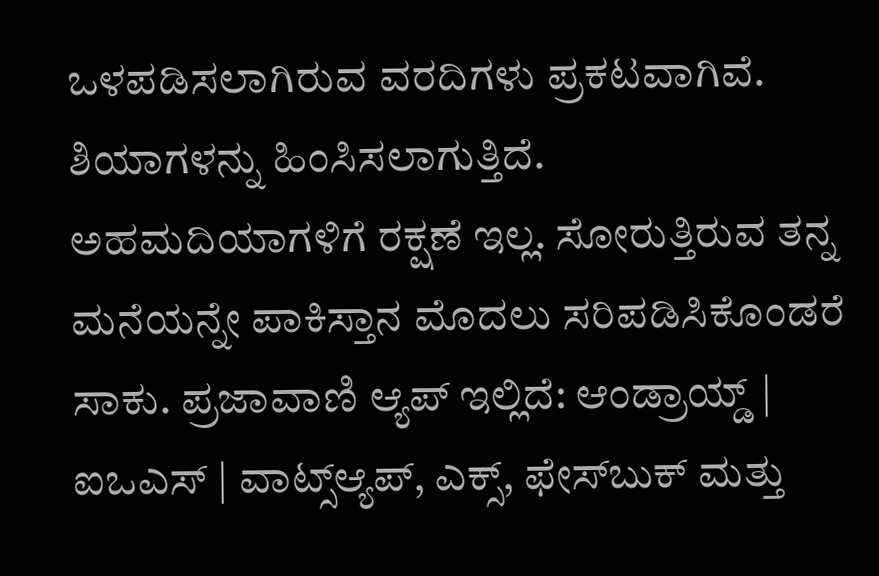ಒಳಪಡಿಸಲಾಗಿರುವ ವರದಿಗಳು ಪ್ರಕಟವಾಗಿವೆ. ಶಿಯಾಗಳನ್ನು ಹಿಂಸಿಸಲಾಗುತ್ತಿದೆ. ಅಹಮದಿಯಾಗಳಿಗೆ ರಕ್ಷಣೆ ಇಲ್ಲ. ಸೋರುತ್ತಿರುವ ತನ್ನ ಮನೆಯನ್ನೇ ಪಾಕಿಸ್ತಾನ ಮೊದಲು ಸರಿಪಡಿಸಿಕೊಂಡರೆ ಸಾಕು. ಪ್ರಜಾವಾಣಿ ಆ್ಯಪ್ ಇಲ್ಲಿದೆ: ಆಂಡ್ರಾಯ್ಡ್ | ಐಒಎಸ್ | ವಾಟ್ಸ್ಆ್ಯಪ್, ಎಕ್ಸ್, ಫೇಸ್‌ಬುಕ್ ಮತ್ತು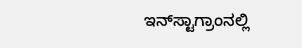ಇನ್‌ಸ್ಟಾಗ್ರಾಂನಲ್ಲಿ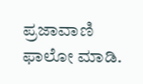ಪ್ರಜಾವಾಣಿ ಫಾಲೋ ಮಾಡಿ.